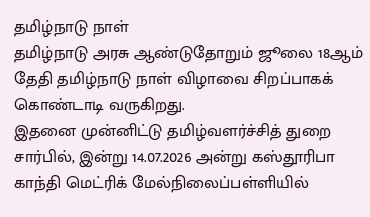தமிழ்நாடு நாள்
தமிழ்நாடு அரசு ஆண்டுதோறும் ஜூலை 18ஆம் தேதி தமிழ்நாடு நாள் விழாவை சிறப்பாகக் கொண்டாடி வருகிறது.
இதனை முன்னிட்டு தமிழ்வளர்ச்சித் துறை சார்பில், இன்று 14.07.2026 அன்று கஸ்தூரிபா காந்தி மெட்ரிக் மேல்நிலைப்பள்ளியில்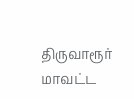திருவாரூர் மாவட்ட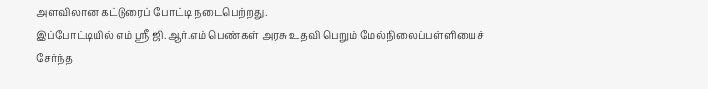அளவிலான கட்டுரைப் போட்டி நடைபெற்றது.
இப்போட்டியில் எம் ஸ்ரீ ஜி.ஆர்.எம் பெண்கள் அரசு உதவி பெறும் மேல்நிலைப்பள்ளியைச் சேர்ந்த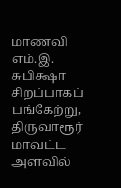மாணவி எம்.இ. சுபிக்ஷா சிறப்பாகப் பங்கேற்று, திருவாரூர் மாவட்ட அளவில்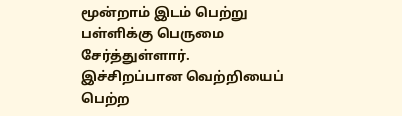மூன்றாம் இடம் பெற்று பள்ளிக்கு பெருமை சேர்த்துள்ளார்.
இச்சிறப்பான வெற்றியைப் பெற்ற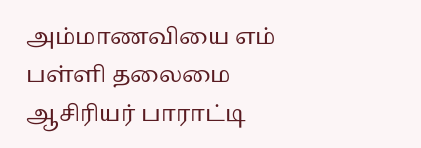அம்மாணவியை எம் பள்ளி தலைமை ஆசிரியர் பாராட்டி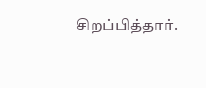சிறப்பித்தார்.